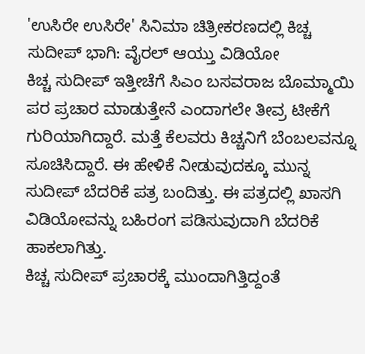'ಉಸಿರೇ ಉಸಿರೇ' ಸಿನಿಮಾ ಚಿತ್ರೀಕರಣದಲ್ಲಿ ಕಿಚ್ಚ ಸುದೀಪ್ ಭಾಗಿ: ವೈರಲ್ ಆಯ್ತು ವಿಡಿಯೋ
ಕಿಚ್ಚ ಸುದೀಪ್ ಇತ್ತೀಚೆಗೆ ಸಿಎಂ ಬಸವರಾಜ ಬೊಮ್ಮಾಯಿ ಪರ ಪ್ರಚಾರ ಮಾಡುತ್ತೇನೆ ಎಂದಾಗಲೇ ತೀವ್ರ ಟೀಕೆಗೆ ಗುರಿಯಾಗಿದ್ದಾರೆ. ಮತ್ತೆ ಕೆಲವರು ಕಿಚ್ಚನಿಗೆ ಬೆಂಬಲವನ್ನೂ ಸೂಚಿಸಿದ್ದಾರೆ. ಈ ಹೇಳಿಕೆ ನೀಡುವುದಕ್ಕೂ ಮುನ್ನ ಸುದೀಪ್ ಬೆದರಿಕೆ ಪತ್ರ ಬಂದಿತ್ತು. ಈ ಪತ್ರದಲ್ಲಿ ಖಾಸಗಿ ವಿಡಿಯೋವನ್ನು ಬಹಿರಂಗ ಪಡಿಸುವುದಾಗಿ ಬೆದರಿಕೆ ಹಾಕಲಾಗಿತ್ತು.
ಕಿಚ್ಚ ಸುದೀಪ್ ಪ್ರಚಾರಕ್ಕೆ ಮುಂದಾಗಿತ್ತಿದ್ದಂತೆ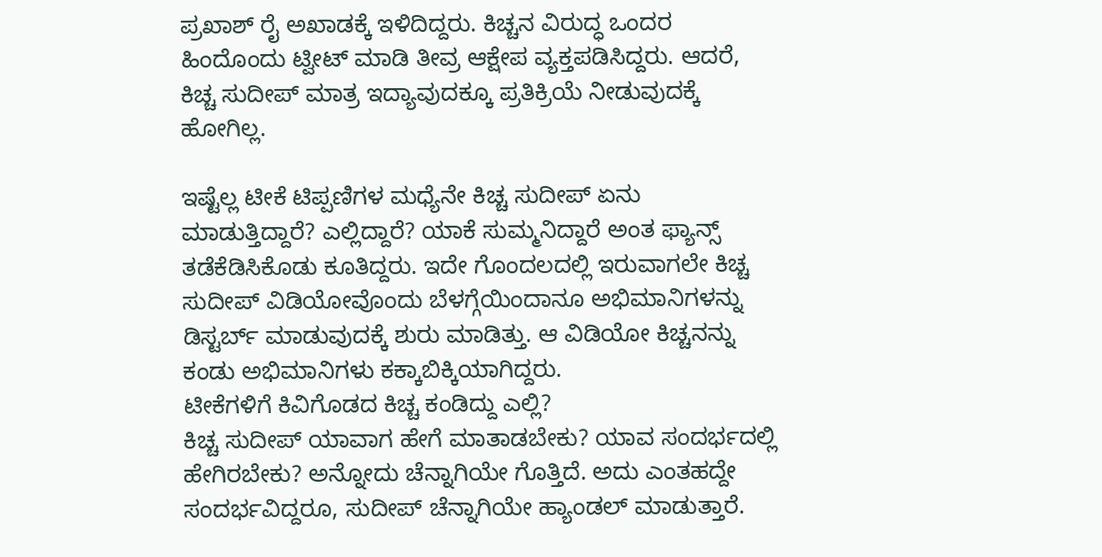ಪ್ರಖಾಶ್ ರೈ ಅಖಾಡಕ್ಕೆ ಇಳಿದಿದ್ದರು. ಕಿಚ್ಚನ ವಿರುದ್ಧ ಒಂದರ ಹಿಂದೊಂದು ಟ್ವೀಟ್ ಮಾಡಿ ತೀವ್ರ ಆಕ್ಷೇಪ ವ್ಯಕ್ತಪಡಿಸಿದ್ದರು. ಆದರೆ, ಕಿಚ್ಚ ಸುದೀಪ್ ಮಾತ್ರ ಇದ್ಯಾವುದಕ್ಕೂ ಪ್ರತಿಕ್ರಿಯೆ ನೀಡುವುದಕ್ಕೆ ಹೋಗಿಲ್ಲ.

ಇಷ್ಟೆಲ್ಲ ಟೀಕೆ ಟಿಪ್ಪಣಿಗಳ ಮಧ್ಯೆನೇ ಕಿಚ್ಚ ಸುದೀಪ್ ಏನು ಮಾಡುತ್ತಿದ್ದಾರೆ? ಎಲ್ಲಿದ್ದಾರೆ? ಯಾಕೆ ಸುಮ್ಮನಿದ್ದಾರೆ ಅಂತ ಫ್ಯಾನ್ಸ್ ತಡೆಕೆಡಿಸಿಕೊಡು ಕೂತಿದ್ದರು. ಇದೇ ಗೊಂದಲದಲ್ಲಿ ಇರುವಾಗಲೇ ಕಿಚ್ಚ ಸುದೀಪ್ ವಿಡಿಯೋವೊಂದು ಬೆಳಗ್ಗೆಯಿಂದಾನೂ ಅಭಿಮಾನಿಗಳನ್ನು ಡಿಸ್ಟರ್ಬ್ ಮಾಡುವುದಕ್ಕೆ ಶುರು ಮಾಡಿತ್ತು. ಆ ವಿಡಿಯೋ ಕಿಚ್ಚನನ್ನು ಕಂಡು ಅಭಿಮಾನಿಗಳು ಕಕ್ಕಾಬಿಕ್ಕಿಯಾಗಿದ್ದರು.
ಟೀಕೆಗಳಿಗೆ ಕಿವಿಗೊಡದ ಕಿಚ್ಚ ಕಂಡಿದ್ದು ಎಲ್ಲಿ?
ಕಿಚ್ಚ ಸುದೀಪ್ ಯಾವಾಗ ಹೇಗೆ ಮಾತಾಡಬೇಕು? ಯಾವ ಸಂದರ್ಭದಲ್ಲಿ ಹೇಗಿರಬೇಕು? ಅನ್ನೋದು ಚೆನ್ನಾಗಿಯೇ ಗೊತ್ತಿದೆ. ಅದು ಎಂತಹದ್ದೇ ಸಂದರ್ಭವಿದ್ದರೂ, ಸುದೀಪ್ ಚೆನ್ನಾಗಿಯೇ ಹ್ಯಾಂಡಲ್ ಮಾಡುತ್ತಾರೆ.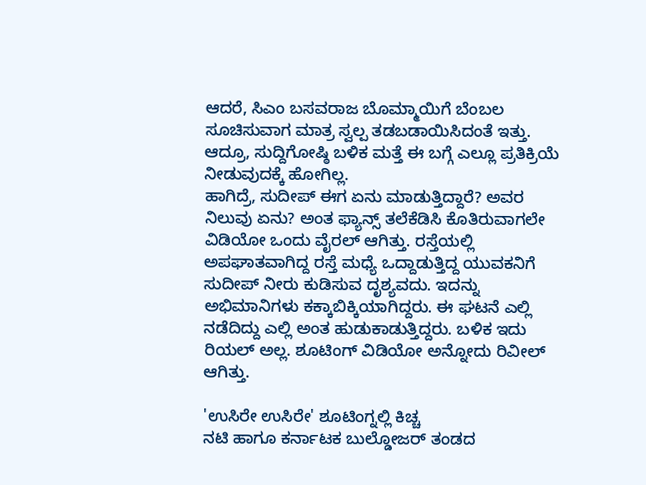ಆದರೆ, ಸಿಎಂ ಬಸವರಾಜ ಬೊಮ್ಮಾಯಿಗೆ ಬೆಂಬಲ ಸೂಚಿಸುವಾಗ ಮಾತ್ರ ಸ್ವಲ್ಪ ತಡಬಡಾಯಿಸಿದಂತೆ ಇತ್ತು. ಆದ್ರೂ, ಸುದ್ದಿಗೋಷ್ಠಿ ಬಳಿಕ ಮತ್ತೆ ಈ ಬಗ್ಗೆ ಎಲ್ಲೂ ಪ್ರತಿಕ್ರಿಯೆ ನೀಡುವುದಕ್ಕೆ ಹೋಗಿಲ್ಲ.
ಹಾಗಿದ್ರೆ, ಸುದೀಪ್ ಈಗ ಏನು ಮಾಡುತ್ತಿದ್ದಾರೆ? ಅವರ ನಿಲುವು ಏನು? ಅಂತ ಫ್ಯಾನ್ಸ್ ತಲೆಕೆಡಿಸಿ ಕೊತಿರುವಾಗಲೇ ವಿಡಿಯೋ ಒಂದು ವೈರಲ್ ಆಗಿತ್ತು. ರಸ್ತೆಯಲ್ಲಿ ಅಪಘಾತವಾಗಿದ್ದ ರಸ್ತೆ ಮಧ್ಯೆ ಒದ್ದಾಡುತ್ತಿದ್ದ ಯುವಕನಿಗೆ ಸುದೀಪ್ ನೀರು ಕುಡಿಸುವ ದೃಶ್ಯವದು. ಇದನ್ನು ಅಭಿಮಾನಿಗಳು ಕಕ್ಕಾಬಿಕ್ಕಿಯಾಗಿದ್ದರು. ಈ ಘಟನೆ ಎಲ್ಲಿ ನಡೆದಿದ್ದು ಎಲ್ಲಿ ಅಂತ ಹುಡುಕಾಡುತ್ತಿದ್ದರು. ಬಳಿಕ ಇದು ರಿಯಲ್ ಅಲ್ಲ. ಶೂಟಿಂಗ್ ವಿಡಿಯೋ ಅನ್ನೋದು ರಿವೀಲ್ ಆಗಿತ್ತು.

'ಉಸಿರೇ ಉಸಿರೇ' ಶೂಟಿಂಗ್ನಲ್ಲಿ ಕಿಚ್ಚ
ನಟಿ ಹಾಗೂ ಕರ್ನಾಟಕ ಬುಲ್ಡೋಜರ್ ತಂಡದ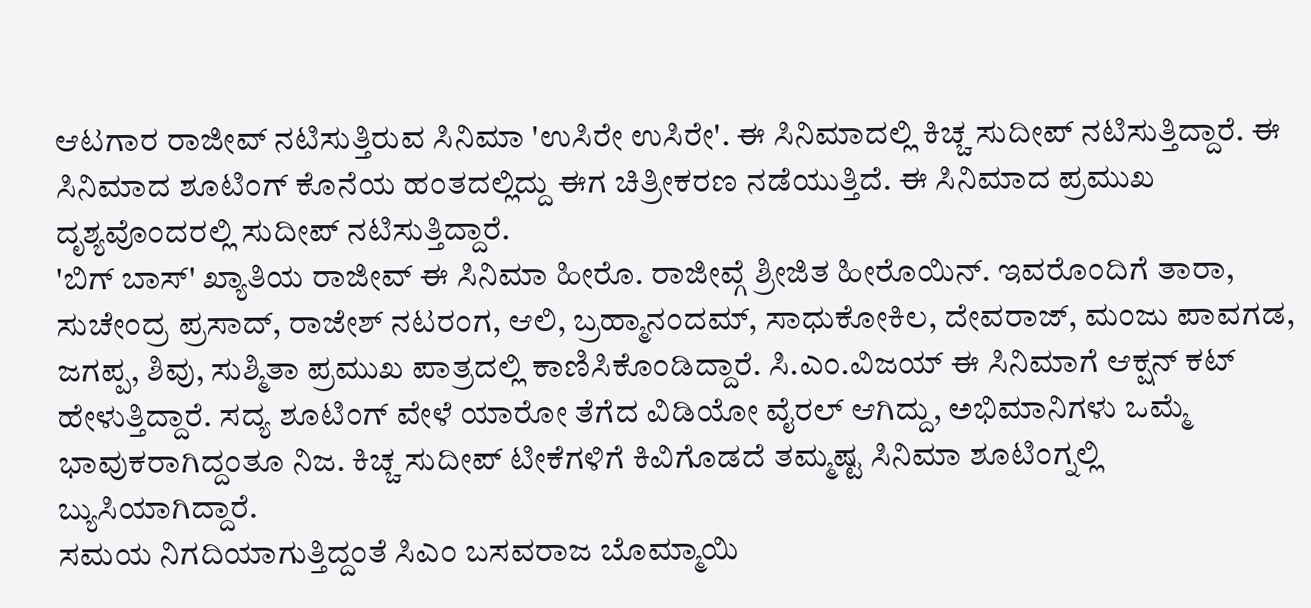ಆಟಗಾರ ರಾಜೀವ್ ನಟಿಸುತ್ತಿರುವ ಸಿನಿಮಾ 'ಉಸಿರೇ ಉಸಿರೇ'. ಈ ಸಿನಿಮಾದಲ್ಲಿ ಕಿಚ್ಚ ಸುದೀಪ್ ನಟಿಸುತ್ತಿದ್ದಾರೆ. ಈ ಸಿನಿಮಾದ ಶೂಟಿಂಗ್ ಕೊನೆಯ ಹಂತದಲ್ಲಿದ್ದು ಈಗ ಚಿತ್ರೀಕರಣ ನಡೆಯುತ್ತಿದೆ. ಈ ಸಿನಿಮಾದ ಪ್ರಮುಖ ದೃಶ್ಯವೊಂದರಲ್ಲಿ ಸುದೀಪ್ ನಟಿಸುತ್ತಿದ್ದಾರೆ.
'ಬಿಗ್ ಬಾಸ್' ಖ್ಯಾತಿಯ ರಾಜೀವ್ ಈ ಸಿನಿಮಾ ಹೀರೊ. ರಾಜೀವ್ಗೆ ಶ್ರೀಜಿತ ಹೀರೊಯಿನ್. ಇವರೊಂದಿಗೆ ತಾರಾ, ಸುಚೇಂದ್ರ ಪ್ರಸಾದ್, ರಾಜೇಶ್ ನಟರಂಗ, ಆಲಿ, ಬ್ರಹ್ಮಾನಂದಮ್, ಸಾಧುಕೋಕಿಲ, ದೇವರಾಜ್, ಮಂಜು ಪಾವಗಡ, ಜಗಪ್ಪ, ಶಿವು, ಸುಶ್ಮಿತಾ ಪ್ರಮುಖ ಪಾತ್ರದಲ್ಲಿ ಕಾಣಿಸಿಕೊಂಡಿದ್ದಾರೆ. ಸಿ.ಎಂ.ವಿಜಯ್ ಈ ಸಿನಿಮಾಗೆ ಆಕ್ಷನ್ ಕಟ್ ಹೇಳುತ್ತಿದ್ದಾರೆ. ಸದ್ಯ ಶೂಟಿಂಗ್ ವೇಳೆ ಯಾರೋ ತೆಗೆದ ವಿಡಿಯೋ ವೈರಲ್ ಆಗಿದ್ದು, ಅಭಿಮಾನಿಗಳು ಒಮ್ಮೆ ಭಾವುಕರಾಗಿದ್ದಂತೂ ನಿಜ. ಕಿಚ್ಚ ಸುದೀಪ್ ಟೀಕೆಗಳಿಗೆ ಕಿವಿಗೊಡದೆ ತಮ್ಮಷ್ಟ ಸಿನಿಮಾ ಶೂಟಿಂಗ್ನಲ್ಲಿ ಬ್ಯುಸಿಯಾಗಿದ್ದಾರೆ.
ಸಮಯ ನಿಗದಿಯಾಗುತ್ತಿದ್ದಂತೆ ಸಿಎಂ ಬಸವರಾಜ ಬೊಮ್ಮಾಯಿ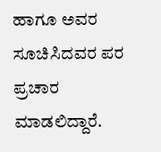ಹಾಗೂ ಅವರ ಸೂಚಿಸಿದವರ ಪರ ಪ್ರಚಾರ ಮಾಡಲಿದ್ದಾರೆ.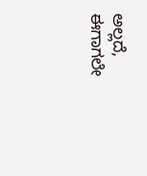ಅಲ್ಲದೆ, ಈಗಾಗಲೇ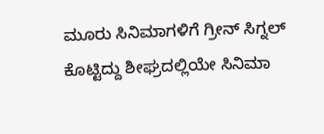ಮೂರು ಸಿನಿಮಾಗಳಿಗೆ ಗ್ರೀನ್ ಸಿಗ್ನಲ್ ಕೊಟ್ಟಿದ್ದು ಶೀಘ್ರದಲ್ಲಿಯೇ ಸಿನಿಮಾ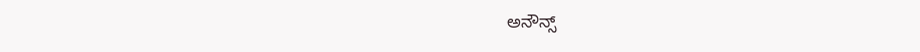ಅನೌನ್ಸ್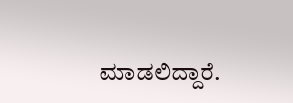ಮಾಡಲಿದ್ದಾರೆ.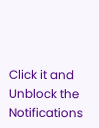Click it and Unblock the Notifications